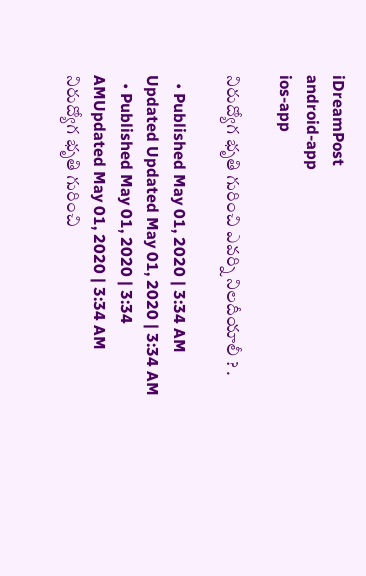iDreamPost
android-app
ios-app

నిరుద్యోగ భృతి గురించి ఎవర్ని నిలదీయాలీ ? .

  • Published May 01, 2020 | 3:34 AM Updated Updated May 01, 2020 | 3:34 AM
  • Published May 01, 2020 | 3:34 AMUpdated May 01, 2020 | 3:34 AM
నిరుద్యోగ భృతి గురించి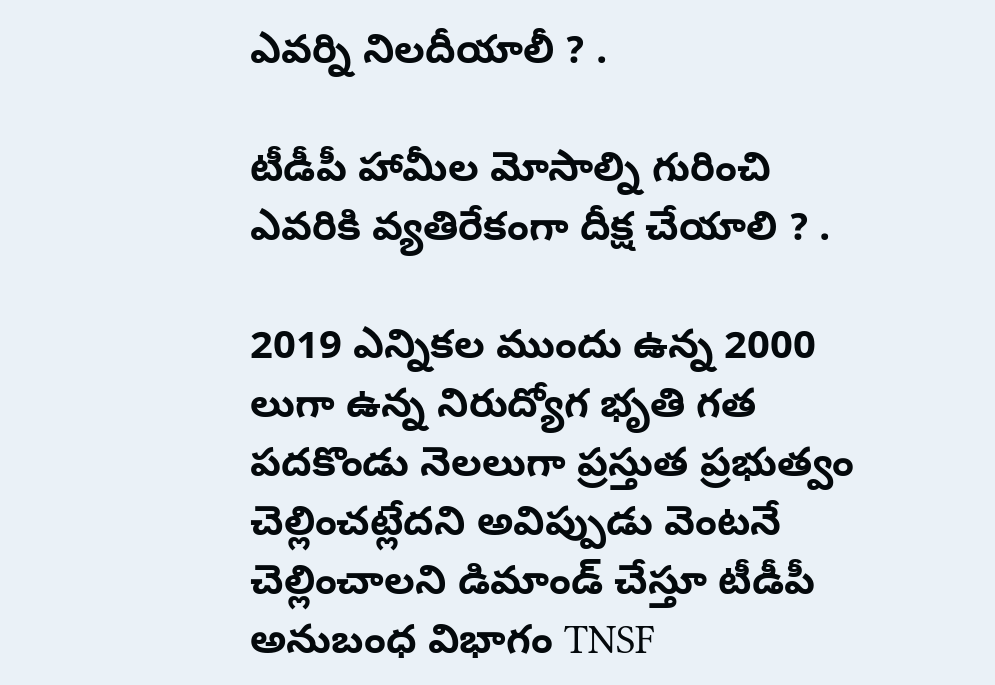ఎవర్ని నిలదీయాలీ ? .

టీడీపీ హామీల మోసాల్ని గురించి ఎవరికి వ్యతిరేకంగా దీక్ష చేయాలి ? .

2019 ఎన్నికల ముందు ఉన్న 2000 లుగా ఉన్న నిరుద్యోగ భృతి గత పదకొండు నెలలుగా ప్రస్తుత ప్రభుత్వం చెల్లించట్లేదని అవిప్పుడు వెంటనే చెల్లించాలని డిమాండ్ చేస్తూ టీడీపీ అనుబంధ విభాగం TNSF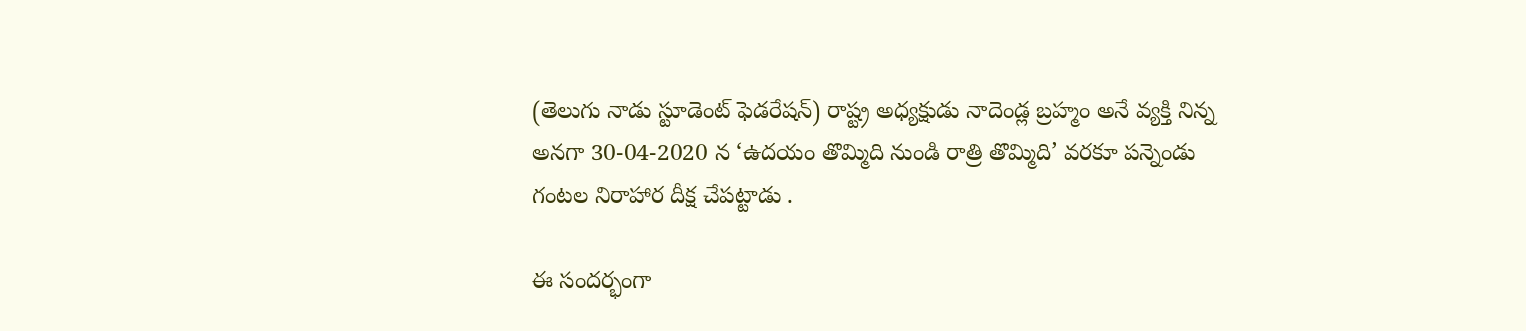(తెలుగు నాడు స్టూడెంట్ ఫెడరేషన్) రాష్ట్ర అధ్యక్షుడు నాదెండ్ల బ్రహ్మం అనే వ్యక్తి నిన్న అనగా 30-04-2020 న ‘ఉదయం తొమ్మిది నుండి రాత్రి తొమ్మిది’ వరకూ పన్నెండు గంటల నిరాహార దీక్ష చేపట్టాడు .

ఈ సందర్భంగా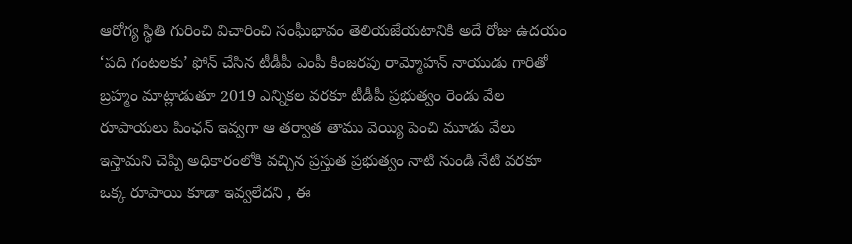ఆరోగ్య స్థితి గురించి విచారించి సంఘీభావం తెలియజేయటానికి అదే రోజు ఉదయం ‘పది గంటలకు’ ఫోన్ చేసిన టీడీపీ ఎంపీ కింజరపు రామ్మోహన్ నాయుడు గారితో బ్రహ్మం మాట్లాడుతూ 2019 ఎన్నికల వరకూ టీడీపీ ప్రభుత్వం రెండు వేల రూపాయలు పింఛన్ ఇవ్వగా ఆ తర్వాత తాము వెయ్యి పెంచి మూడు వేలు ఇస్తామని చెప్పి అధికారంలోకి వచ్చిన ప్రస్తుత ప్రభుత్వం నాటి నుండి నేటి వరకూ ఒక్క రూపాయి కూడా ఇవ్వలేదని , ఈ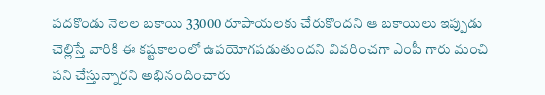పదకొండు నెలల బకాయి 33000 రూపాయలకు చేరుకొందని ఆ బకాయిలు ఇప్పుడు చెల్లిస్తే వారికి ఈ కష్టకాలంలో ఉపయోగపడుతుందని వివరించగా ఎంపీ గారు మంచి పని చేస్తున్నారని అభినందించారు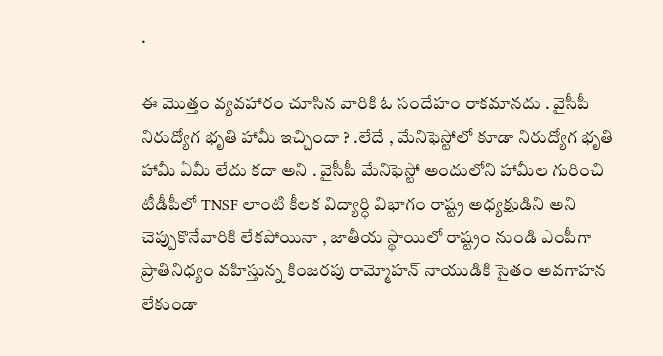.

ఈ మొత్తం వ్యవహారం చూసిన వారికి ఓ సందేహం రాకమానదు . వైసీపీ నిరుద్యోగ భృతి హామీ ఇచ్చిందా ? .లేదే , మేనిఫెస్టోలో కూడా నిరుద్యోగ భృతి హామీ ఏమీ లేదు కదా అని . వైసీపీ మేనిఫెస్టో అందులోని హామీల గురించి టీడీపీలో TNSF లాంటి కీలక విద్యార్ధి విభాగం రాష్ట్ర అధ్యక్షుడిని అని చెప్పుకొనేవారికి లేకపోయినా , జాతీయ స్థాయిలో రాష్ట్రం నుండి ఎంపీగా ప్రాతినిధ్యం వహిస్తున్న కింజరపు రామ్మోహన్ నాయుడికి సైతం అవగాహన లేకుండా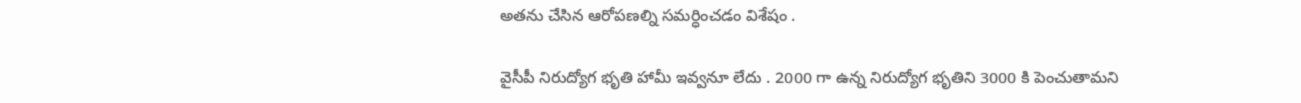అతను చేసిన ఆరోపణల్ని సమర్ధించడం విశేషం .

వైసీపీ నిరుద్యోగ భృతి హామీ ఇవ్వనూ లేదు . 2000 గా ఉన్న నిరుద్యోగ భృతిని 3000 కి పెంచుతామని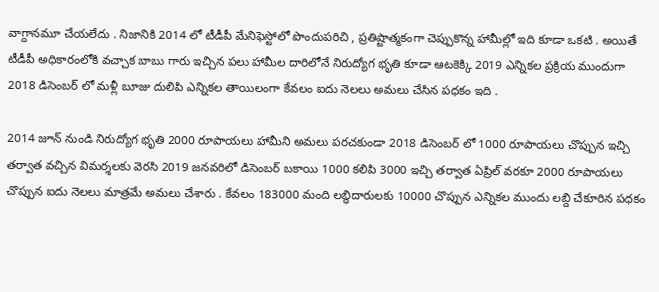వాగ్దానమూ చేయలేదు . నిజానికి 2014 లో టీడీపీ మేనిఫెస్టోలో పొందుపరిచి , ప్రతిష్టాత్మకంగా చెప్పుకొన్న హామీల్లో ఇది కూడా ఒకటి . అయితే టీడీపీ అధికారంలోకి వచ్చాక బాబు గారు ఇచ్చిన పలు హామీల దారిలోనే నిరుద్యోగ భృతి కూడా ఆటకెక్కి 2019 ఎన్నికల ప్రక్రియ ముందుగా 2018 డిసెంబర్ లో మళ్లీ బూజు దులిపి ఎన్నికల తాయిలంగా కేవలం ఐదు నెలలు అమలు చేసిన పధకం ఇది .

2014 జూన్ నుండి నిరుద్యోగ భృతి 2000 రూపాయలు హామీని అమలు పరచకుండా 2018 డిసెంబర్ లో 1000 రూపాయలు చొప్పున ఇచ్చి తర్వాత వచ్చిన విమర్శలకు వెరసి 2019 జనవరిలో డిసెంబర్ బకాయి 1000 కలిపి 3000 ఇచ్చి తర్వాత ఏప్రిల్ వరకూ 2000 రూపాయలు చొప్పున ఐదు నెలలు మాత్రమే అమలు చేశారు . కేవలం 183000 మంది లబ్ధిదారులకు 10000 చొప్పున ఎన్నికల ముందు లబ్ది చేకూరిన పధకం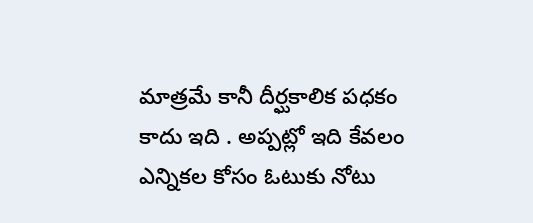మాత్రమే కానీ దీర్ఘకాలిక పధకం కాదు ఇది . అప్పట్లో ఇది కేవలం ఎన్నికల కోసం ఓటుకు నోటు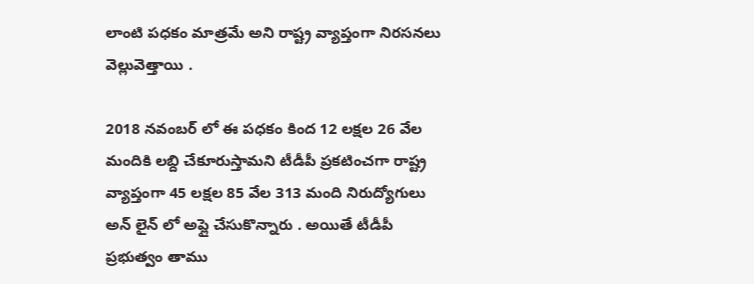లాంటి పధకం మాత్రమే అని రాష్ట్ర వ్యాప్తంగా నిరసనలు వెల్లువెత్తాయి .

2018 నవంబర్ లో ఈ పధకం కింద 12 లక్షల 26 వేల మందికి లబ్ది చేకూరుస్తామని టీడీపీ ప్రకటించగా రాష్ట్ర వ్యాప్తంగా 45 లక్షల 85 వేల 313 మంది నిరుద్యోగులు అన్ లైన్ లో అప్లై చేసుకొన్నారు . అయితే టీడీపీ ప్రభుత్వం తాము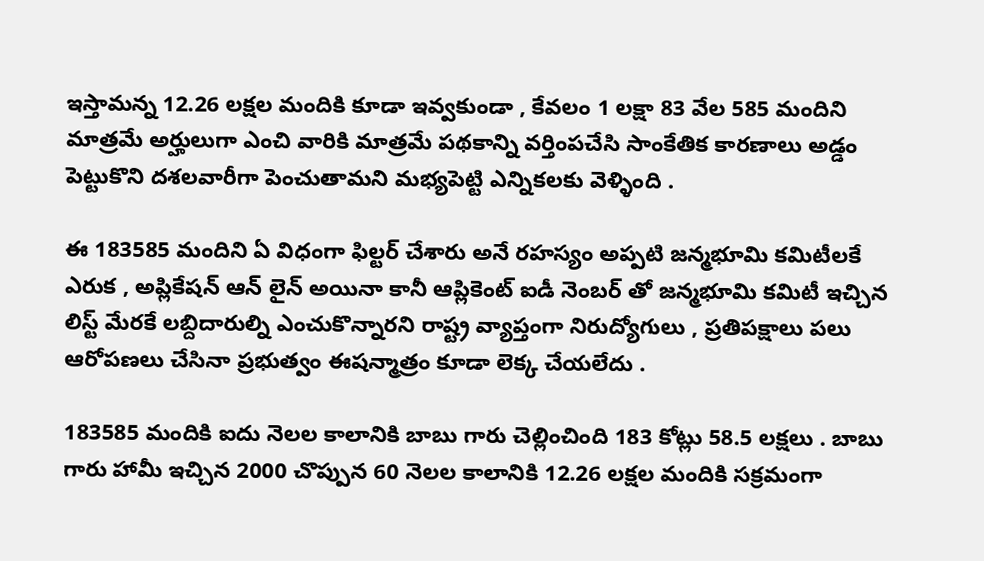ఇస్తామన్న 12.26 లక్షల మందికి కూడా ఇవ్వకుండా , కేవలం 1 లక్షా 83 వేల 585 మందిని మాత్రమే అర్హులుగా ఎంచి వారికి మాత్రమే పథకాన్ని వర్తింపచేసి సాంకేతిక కారణాలు అడ్డం పెట్టుకొని దశలవారీగా పెంచుతామని మభ్యపెట్టి ఎన్నికలకు వెళ్ళింది .

ఈ 183585 మందిని ఏ విధంగా ఫిల్టర్ చేశారు అనే రహస్యం అప్పటి జన్మభూమి కమిటీలకే ఎరుక , అప్లికేషన్ ఆన్ లైన్ అయినా కానీ ఆప్లికెంట్ ఐడీ నెంబర్ తో జన్మభూమి కమిటీ ఇచ్చిన లిస్ట్ మేరకే లబ్దిదారుల్ని ఎంచుకొన్నారని రాష్ట్ర వ్యాప్తంగా నిరుద్యోగులు , ప్రతిపక్షాలు పలు ఆరోపణలు చేసినా ప్రభుత్వం ఈషన్మాత్రం కూడా లెక్క చేయలేదు .

183585 మందికి ఐదు నెలల కాలానికి బాబు గారు చెల్లించింది 183 కోట్లు 58.5 లక్షలు . బాబు గారు హామీ ఇచ్చిన 2000 చొప్పున 60 నెలల కాలానికి 12.26 లక్షల మందికి సక్రమంగా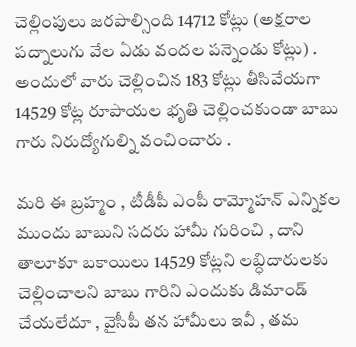చెల్లింపులు జరపాల్సింది 14712 కోట్లు (అక్షరాల పద్నాలుగు వేల ఏడు వందల పన్నెండు కోట్లు) . అందులో వారు చెల్లించిన 183 కోట్లు తీసివేయగా 14529 కోట్ల రూపాయల భృతి చెల్లించకుండా బాబు గారు నిరుద్యోగుల్ని వంచించారు .

మరి ఈ బ్రహ్మం , టీడీపీ ఎంపీ రామ్మోహన్ ఎన్నికల ముందు బాబుని సదరు హామీ గురించి , దాని తాలూకూ బకాయిలు 14529 కోట్లని లబ్ధిదారులకు చెల్లించాలని బాబు గారిని ఎందుకు డిమాండ్ చేయలేదూ , వైసీపీ తన హామీలు ఇవీ , తమ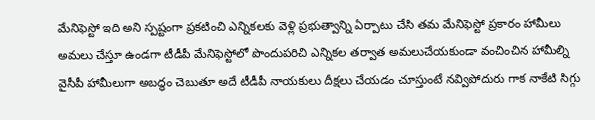మేనిఫెస్టో ఇది అని స్పష్టంగా ప్రకటించి ఎన్నికలకు వెళ్లి ప్రభుత్వాన్ని ఏర్పాటు చేసి తమ మేనిఫెస్టో ప్రకారం హామీలు అమలు చేస్తూ ఉండగా టీడీపీ మేనిఫెస్టోలో పొందుపరిచి ఎన్నికల తర్వాత అమలుచేయకుండా వంచించిన హామీల్ని వైసీపీ హామీలుగా అబద్ధం చెబుతూ అదే టీడీపీ నాయకులు దీక్షలు చేయడం చూస్తుంటే నవ్విపోదురు గాక నాకేటి సిగ్గు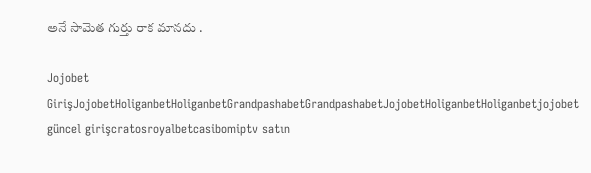అనే సామెత గుర్తు రాక మానదు .

Jojobet GirişJojobetHoliganbetHoliganbetGrandpashabetGrandpashabetJojobetHoliganbetHoliganbetjojobet güncel girişcratosroyalbetcasibomiptv satın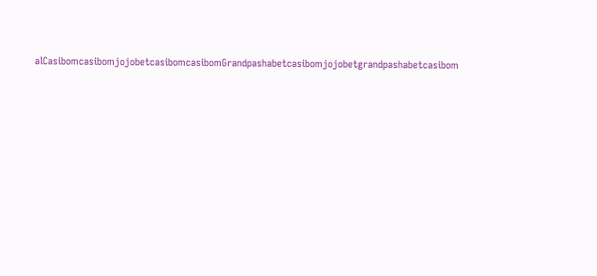alCasibomcasibomjojobetcasibomcasibomGrandpashabetcasibomjojobetgrandpashabetcasibom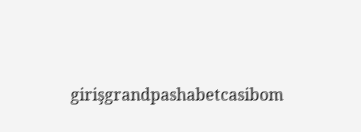girişgrandpashabetcasibom